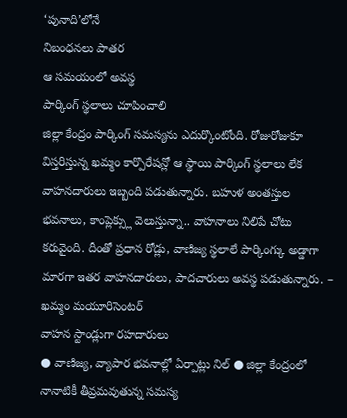‘పునాది’లోనే
నిబంధనలు పాతర
ఆ సమయంలో అవస్థ
పార్కింగ్ స్థలాలు చూపించాలి
జిల్లా కేంద్రం పార్కింగ్ సమస్యను ఎదుర్కొంటోంది. రోజురోజుకూ విస్తరిస్తున్న ఖమ్మం కార్పొరేషన్లో ఆ స్థాయి పార్కింగ్ స్థలాలు లేక వాహనదారులు ఇబ్బంది పడుతున్నారు. బహుళ అంతస్తుల భవనాలు, కాంప్లెక్స్లు వెలుస్తున్నా.. వాహనాలు నిలిపే చోటు కరువైంది. దీంతో ప్రధాన రోడ్లు, వాణిజ్య స్థలాలే పార్కింగ్కు అడ్డాగా మారగా ఇతర వాహనదారులు, పాదచారులు అవస్థ పడుతున్నారు. – ఖమ్మం మయూరిసెంటర్
వాహన స్టాండ్లుగా రహదారులు
● వాణిజ్య, వ్యాపార భవనాల్లో ఏర్పాట్లు నిల్ ● జిల్లా కేంద్రంలో నానాటికీ తీవ్రమవుతున్న సమస్య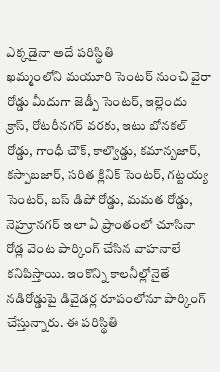ఎక్కడైనా అదే పరిస్థితి
ఖమ్మంలోని మయూరి సెంటర్ నుంచి వైరా రోడ్డు మీదుగా జెడ్పీ సెంటర్, ఇల్లెందు క్రాస్, రోటరీనగర్ వరకు, ఇటు బోనకల్ రోడ్డు, గాంధీ చౌక్, కాల్వొడ్డు, కమాన్బజార్, కస్పాబజార్, సరిత క్లినిక్ సెంటర్, గట్టయ్య సెంటర్, బస్ డిపో రోడ్డు, మమత రోడ్డు, నెహ్రూనగర్ ఇలా ఏ ప్రాంతంలో చూసినా రోడ్ల వెంట పార్కింగ్ చేసిన వాహనాలే కనిపిస్తాయి. ఇంకొన్ని కాలనీల్లోనైతే నడిరోడ్డుపై డివైడర్ల రూపంలోనూ పార్కింగ్ చేస్తున్నారు. ఈ పరిస్థితి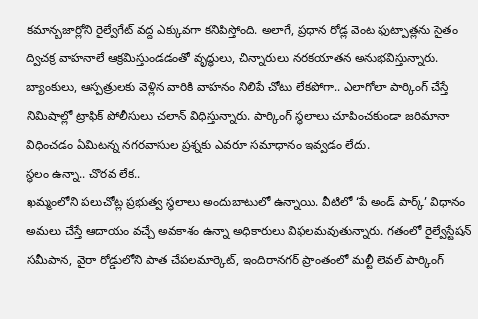కమాన్బజార్లోని రైల్వేగేట్ వద్ద ఎక్కువగా కనిపిస్తోంది. అలాగే, ప్రధాన రోడ్ల వెంట ఫుట్పాత్లను సైతం ద్విచక్ర వాహనాలే ఆక్రమిస్తుండడంతో వృద్ధులు, చిన్నారులు నరకయాతన అనుభవిస్తున్నారు. బ్యాంకులు, ఆస్పత్రులకు వెళ్లిన వారికి వాహనం నిలిపే చోటు లేకపోగా.. ఎలాగోలా పార్కింగ్ చేస్తే నిమిషాల్లో ట్రాఫిక్ పోలీసులు చలాన్ విధిస్తున్నారు. పార్కింగ్ స్థలాలు చూపించకుండా జరిమానా విధించడం ఏమిటన్న నగరవాసుల ప్రశ్నకు ఎవరూ సమాధానం ఇవ్వడం లేదు.
స్థలం ఉన్నా.. చొరవ లేక..
ఖమ్మంలోని పలుచోట్ల ప్రభుత్వ స్థలాలు అందుబాటులో ఉన్నాయి. వీటిలో ‘పే అండ్ పార్క్’ విధానం అమలు చేస్తే ఆదాయం వచ్చే అవకాశం ఉన్నా అధికారులు విఫలమవుతున్నారు. గతంలో రైల్వేస్టేషన్ సమీపాన, వైరా రోడ్డులోని పాత చేపలమార్కెట్, ఇందిరానగర్ ప్రాంతంలో మల్టీ లెవల్ పార్కింగ్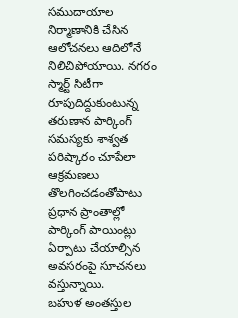సముదాయాల నిర్మాణానికి చేసిన ఆలోచనలు ఆదిలోనే నిలిచిపోయాయి. నగరం స్మార్ట్ సిటీగా రూపుదిద్దుకుంటున్న తరుణాన పార్కింగ్ సమస్యకు శాశ్వత పరిష్కారం చూపేలా ఆక్రమణలు తొలగించడంతోపాటు ప్రధాన ప్రాంతాల్లో పార్కింగ్ పాయింట్లు ఏర్పాటు చేయాల్సిన అవసరంపై సూచనలు వస్తున్నాయి.
బహుళ అంతస్తుల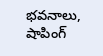భవనాలు, షాపింగ్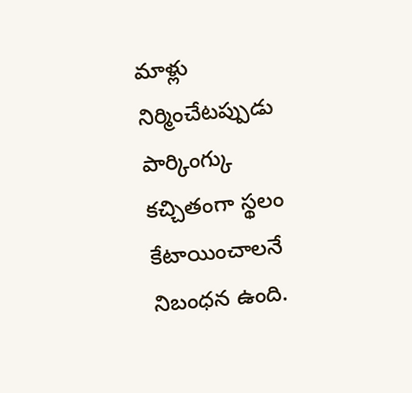మాళ్లు నిర్మించేటప్పుడు పార్కింగ్కు కచ్చితంగా స్థలం కేటాయించాలనే నిబంధన ఉంది.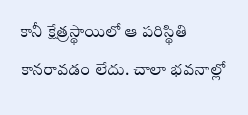కానీ క్షేత్రస్థాయిలో ఆ పరిస్థితి కానరావడం లేదు. చాలా భవనాల్లో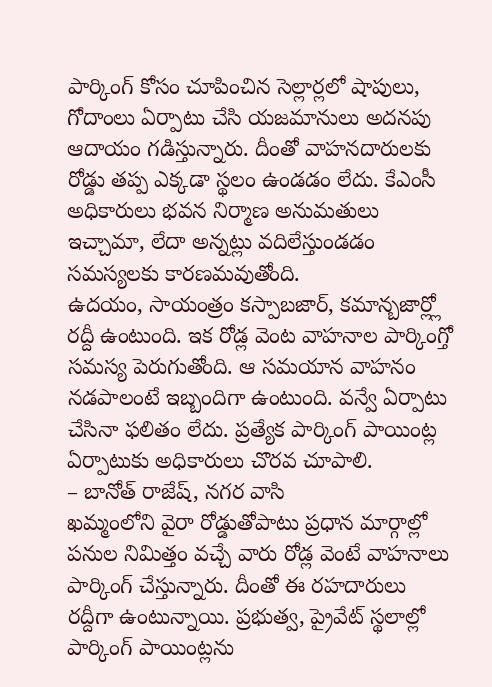పార్కింగ్ కోసం చూపించిన సెల్లార్లలో షాపులు, గోదాంలు ఏర్పాటు చేసి యజమానులు అదనపు ఆదాయం గడిస్తున్నారు. దీంతో వాహనదారులకు రోడ్డు తప్ప ఎక్కడా స్థలం ఉండడం లేదు. కేఎంసీ అధికారులు భవన నిర్మాణ అనుమతులు ఇచ్చామా, లేదా అన్నట్లు వదిలేస్తుండడం సమస్యలకు కారణమవుతోంది.
ఉదయం, సాయంత్రం కస్పాబజార్, కమాన్బజార్ల్లో రద్దీ ఉంటుంది. ఇక రోడ్ల వెంట వాహనాల పార్కింగ్తో సమస్య పెరుగుతోంది. ఆ సమయాన వాహనం నడపాలంటే ఇబ్బందిగా ఉంటుంది. వన్వే ఏర్పాటు చేసినా ఫలితం లేదు. ప్రత్యేక పార్కింగ్ పాయింట్ల ఏర్పాటుకు అధికారులు చొరవ చూపాలి.
– బానోత్ రాజేష్, నగర వాసి
ఖమ్మంలోని వైరా రోడ్డుతోపాటు ప్రధాన మార్గాల్లో పనుల నిమిత్తం వచ్చే వారు రోడ్ల వెంటే వాహనాలు పార్కింగ్ చేస్తున్నారు. దీంతో ఈ రహదారులు రద్దీగా ఉంటున్నాయి. ప్రభుత్వ, ప్రైవేట్ స్థలాల్లో పార్కింగ్ పాయింట్లను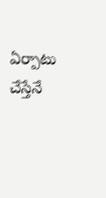ఏర్పాటు చేస్తేనే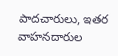పాదచారులు, ఇతర వాహనదారుల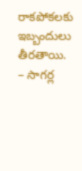రాకపోకలకు ఇబ్బందులు తీరతాయి.
– సాగర్ల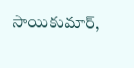సాయికుమార్,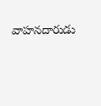వాహనదారుడు